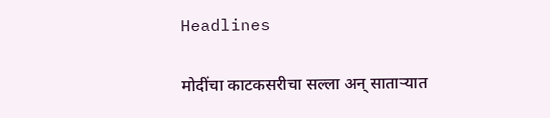Headlines

मोदींचा काटकसरीचा सल्ला अन् साताऱ्यात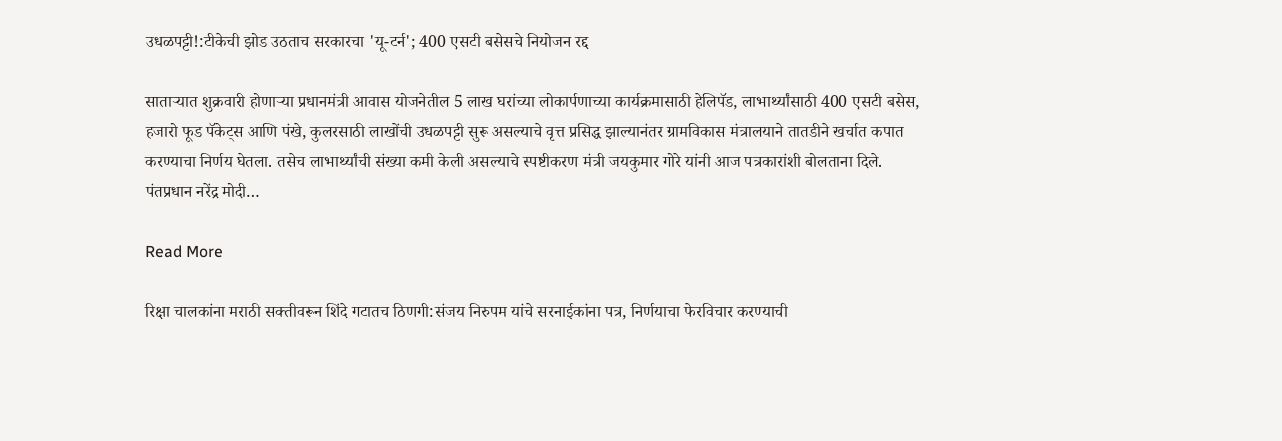उधळपट्टी!:टीकेची झोड उठताच सरकारचा 'यू-टर्न'; 400 एसटी बसेसचे नियोजन रद्द

साताऱ्यात शुक्रवारी होणाऱ्या प्रधानमंत्री आवास योजनेतील 5 लाख घरांच्या लोकार्पणाच्या कार्यक्रमासाठी हेलिपॅड, लाभार्थ्यांसाठी 400 एसटी बसेस, हजारो फूड पॅकेट्स आणि पंखे, कुलरसाठी लाखोंची उधळपट्टी सुरू असल्याचे वृत्त प्रसिद्ध झाल्यानंतर ग्रामविकास मंत्रालयाने तातडीने खर्चात कपात करण्याचा निर्णय घेतला. तसेच लाभार्थ्यांची संख्या कमी केली असल्याचे स्पष्टीकरण मंत्री जयकुमार गोरे यांनी आज पत्रकारांशी बोलताना दिले. पंतप्रधान नरेंद्र मोदी…

Read More

रिक्षा चालकांना मराठी सक्तीवरून शिंदे गटातच ठिणगी:संजय निरुपम यांचे सरनाईकांना पत्र, निर्णयाचा फेरविचार करण्याची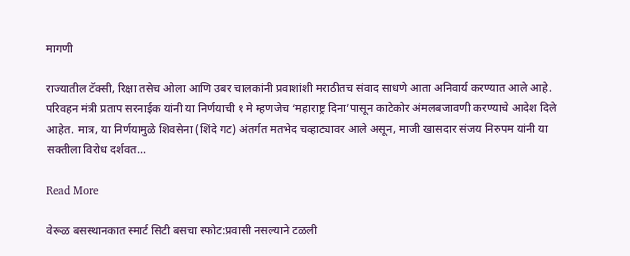मागणी

राज्यातील टॅक्सी, रिक्षा तसेच ओला आणि उबर चालकांनी प्रवाशांशी मराठीतच संवाद साधणे आता अनिवार्य करण्यात आले आहे. परिवहन मंत्री प्रताप सरनाईक यांनी या निर्णयाची १ मे म्हणजेच ‘महाराष्ट्र दिना’पासून काटेकोर अंमलबजावणी करण्याचे आदेश दिले आहेत. मात्र, या निर्णयामुळे शिवसेना (शिंदे गट) अंतर्गत मतभेद चव्हाट्यावर आले असून, माजी खासदार संजय निरुपम यांनी या सक्तीला विरोध दर्शवत…

Read More

वेरूळ बसस्थानकात स्मार्ट सिटी बसचा स्फोट:प्रवासी नसल्याने टळली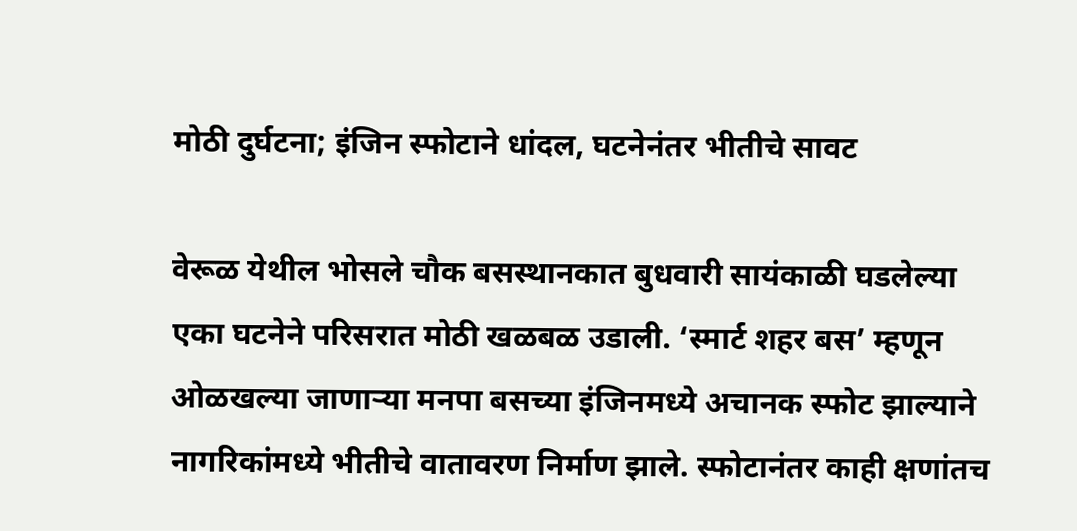मोठी दुर्घटना; इंजिन स्फोटाने धांदल, घटनेनंतर भीतीचे सावट

वेरूळ येथील भोसले चौक बसस्थानकात बुधवारी सायंकाळी घडलेल्या एका घटनेने परिसरात मोठी खळबळ उडाली. ‘स्मार्ट शहर बस’ म्हणून ओळखल्या जाणाऱ्या मनपा बसच्या इंजिनमध्ये अचानक स्फोट झाल्याने नागरिकांमध्ये भीतीचे वातावरण निर्माण झाले. स्फोटानंतर काही क्षणांतच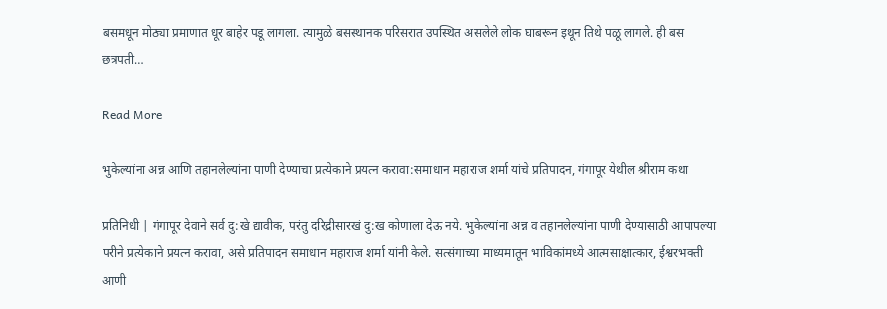बसमधून मोठ्या प्रमाणात धूर बाहेर पडू लागला. त्यामुळे बसस्थानक परिसरात उपस्थित असलेले लोक घाबरून इथून तिथे पळू लागले. ही बस छत्रपती…

Read More

भुकेल्यांना अन्न आणि तहानलेल्यांना पाणी देण्याचा प्रत्येकाने प्रयत्न करावा:समाधान महाराज शर्मा यांचे प्रतिपादन, गंगापूर येथील श्रीराम कथा

प्रतिनिधी | गंगापूर देवाने सर्व दु:खे द्यावीक, परंतु दरिद्रीसारखं दु:ख कोणाला देऊ नये. भुकेल्यांना अन्न व तहानलेल्यांना पाणी देण्यासाठी आपापल्या परीने प्रत्येकाने प्रयत्न करावा, असे प्रतिपादन समाधान महाराज शर्मा यांनी केले. सत्संगाच्या माध्यमातून भाविकांमध्ये आत्मसाक्षात्कार, ईश्वरभक्ती आणी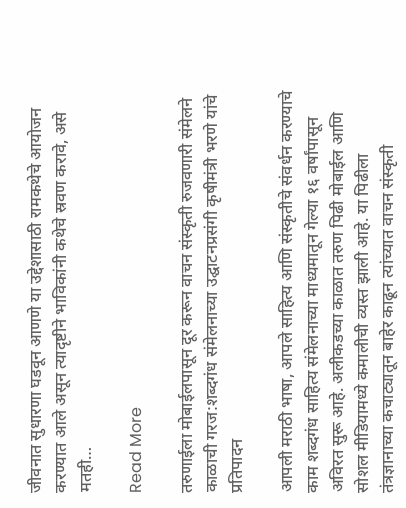जीवनात सुधारणा घडवून आणणे या उद्देशासाठी रामकथेचे आयोजन करण्यात आले असून त्यादृष्टीने भाविकांनी कथेचे स्रवण करावे, असे मतही…

Read More

तरुणाईला मोबाईलपासून दूर करून वाचन संस्कृती रुजवणारी संमेलने काळाची गरज:शब्दगंध संमेलनाच्या उद्घाटनप्रसंगी कृषीमंत्री भरणे यांचे प्रतिपादन

आपली मराठी भाषा, आपले साहित्य आणि संस्कृतीचे संवर्धन करण्याचे काम शब्दगंध साहित्य संमेलनाच्या माध्यमातून गेल्या १६ वर्षांपासून अविरत सुरू आहे. अलीकडच्या काळात तरुण पिढी मोबाईल आणि सोशल मीडियामध्ये कमालीची व्यस्त झाली आहे. या पिढीला तंत्रज्ञानाच्या कचाट्यातून बाहेर काढून त्यांच्यात वाचन संस्कृती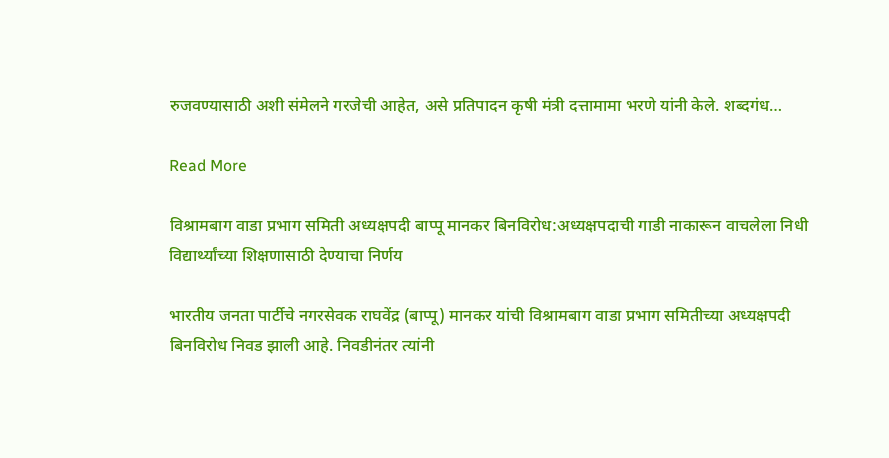रुजवण्यासाठी अशी संमेलने गरजेची आहेत, असे प्रतिपादन कृषी मंत्री दत्तामामा भरणे यांनी केले. शब्दगंध…

Read More

विश्रामबाग वाडा प्रभाग समिती अध्यक्षपदी बाप्पू मानकर बिनविरोध:अध्यक्षपदाची गाडी नाकारून वाचलेला निधी विद्यार्थ्यांच्या शिक्षणासाठी देण्याचा निर्णय

भारतीय जनता पार्टीचे नगरसेवक राघवेंद्र (बाप्पू) मानकर यांची विश्रामबाग वाडा प्रभाग समितीच्या अध्यक्षपदी बिनविरोध निवड झाली आहे. निवडीनंतर त्यांनी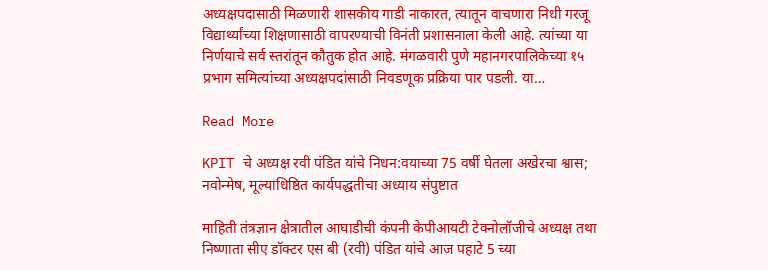अध्यक्षपदासाठी मिळणारी शासकीय गाडी नाकारत, त्यातून वाचणारा निधी गरजू विद्यार्थ्यांच्या शिक्षणासाठी वापरण्याची विनंती प्रशासनाला केली आहे. त्यांच्या या निर्णयाचे सर्व स्तरांतून कौतुक होत आहे. मंगळवारी पुणे महानगरपालिकेच्या १५ प्रभाग समित्यांच्या अध्यक्षपदांसाठी निवडणूक प्रक्रिया पार पडली. या…

Read More

KPIT चे अध्यक्ष रवी पंडित यांचे निधन:वयाच्या 75 वर्षी घेतला अखेरचा श्वास; नवोन्मेष, मूल्याधिष्ठित कार्यपद्धतीचा अध्याय संपुष्टात

माहिती तंत्रज्ञान क्षेत्रातील आघाडीची कंपनी केपीआयटी टेक्नोलॉजीचे अध्यक्ष तथा निष्णाता सीए डॉक्टर एस बी (रवी) पंडित यांचे आज पहाटे 5 च्या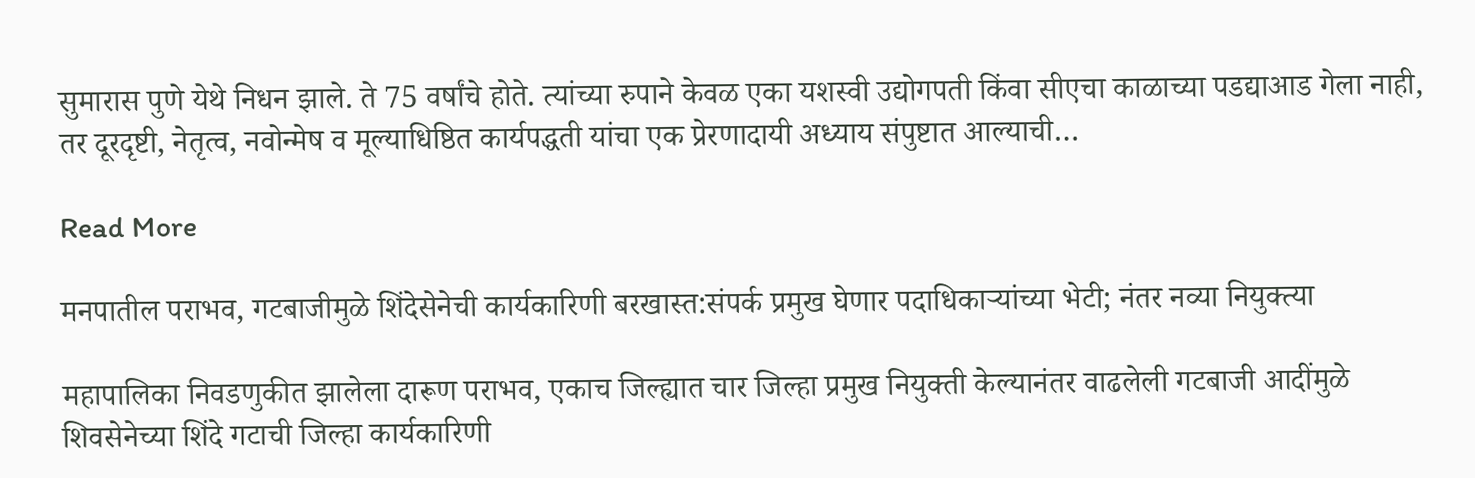सुमारास पुणे येथे निधन झाले. ते 75 वर्षांचे होते. त्यांच्या रुपाने केवळ एका यशस्वी उद्योगपती किंवा सीएचा काळाच्या पडद्याआड गेला नाही, तर दूरदृष्टी, नेतृत्व, नवोन्मेष व मूल्याधिष्ठित कार्यपद्धती यांचा एक प्रेरणादायी अध्याय संपुष्टात आल्याची…

Read More

मनपातील पराभव, गटबाजीमुळे शिंदेसेनेची कार्यकारिणी बरखास्त:संपर्क प्रमुख घेणार पदाधिकाऱ्यांच्या भेटी; नंतर नव्या नियुक्त्या

महापालिका निवडणुकीत झालेला दारूण पराभव, एकाच जिल्ह्यात चार जिल्हा प्रमुख नियुक्ती केल्यानंतर वाढलेली गटबाजी आदींमुळे शिवसेनेच्या शिंदे गटाची जिल्हा कार्यकारिणी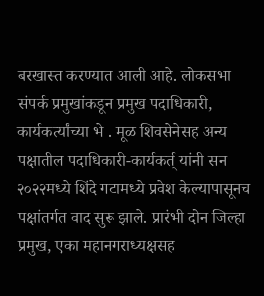बरखास्त करण्यात आली आहे. लोकसभा संपर्क प्रमुखांकडून प्रमुख पदाधिकारी, कार्यकर्त्यांच्या भे . मूळ शिवसेनेसह अन्य पक्षातील पदाधिकारी-कार्यकर्त् यांनी सन २०२२मध्ये शिंदे गटामध्ये प्रवेश केल्यापासूनच पक्षांतर्गत वाद सुरू झाले. प्रारंभी दोन जिल्हा प्रमुख, एका महानगराध्यक्षसह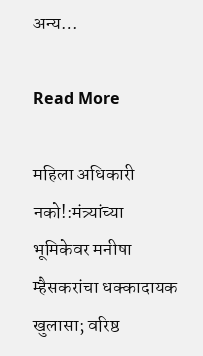अन्य…

Read More

महिला अधिकारी नको!:मंत्र्यांच्या भूमिकेवर मनीषा म्हैसकरांचा धक्कादायक खुलासा; वरिष्ठ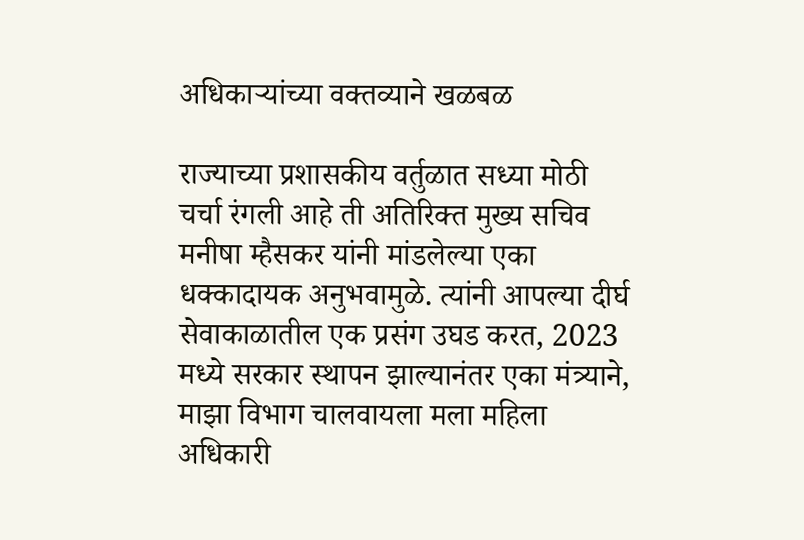अधिकाऱ्यांच्या वक्तव्याने खळबळ

राज्याच्या प्रशासकीय वर्तुळात सध्या मोठी चर्चा रंगली आहे ती अतिरिक्त मुख्य सचिव मनीषा म्हैसकर यांनी मांडलेल्या एका धक्कादायक अनुभवामुळे. त्यांनी आपल्या दीर्घ सेवाकाळातील एक प्रसंग उघड करत, 2023 मध्ये सरकार स्थापन झाल्यानंतर एका मंत्र्याने, माझा विभाग चालवायला मला महिला अधिकारी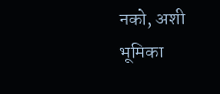नको, अशी भूमिका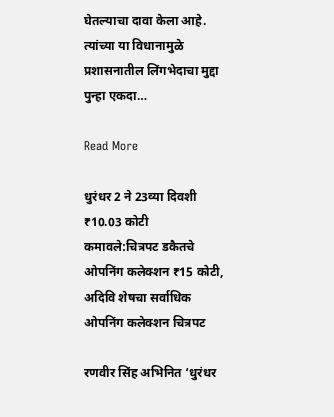घेतल्याचा दावा केला आहे. त्यांच्या या विधानामुळे प्रशासनातील लिंगभेदाचा मुद्दा पुन्हा एकदा…

Read More

धुरंधर 2 ने 23व्या दिवशी ₹10.03 कोटी कमावले:चित्रपट डकैतचे ओपनिंग कलेक्शन ₹15 कोटी, अदिवि शेषचा सर्वाधिक ओपनिंग कलेक्शन चित्रपट

रणवीर सिंह अभिनित ‘धुरंधर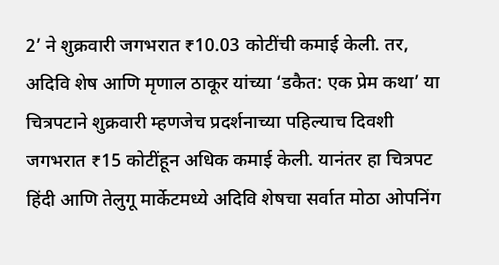2’ ने शुक्रवारी जगभरात ₹10.03 कोटींची कमाई केली. तर, अदिवि शेष आणि मृणाल ठाकूर यांच्या ‘डकैत: एक प्रेम कथा’ या चित्रपटाने शुक्रवारी म्हणजेच प्रदर्शनाच्या पहिल्याच दिवशी जगभरात ₹15 कोटींहून अधिक कमाई केली. यानंतर हा चित्रपट हिंदी आणि तेलुगू मार्केटमध्ये अदिवि शेषचा सर्वात मोठा ओपनिंग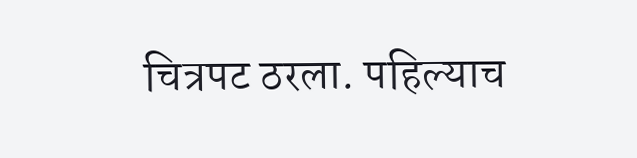चित्रपट ठरला. पहिल्याच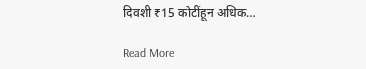दिवशी ₹15 कोटींहून अधिक…

Read More